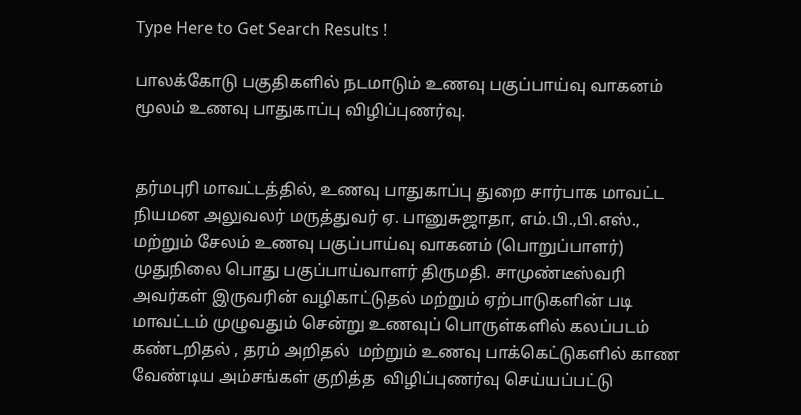Type Here to Get Search Results !

பாலக்கோடு பகுதிகளில் நடமாடும் உணவு பகுப்பாய்வு வாகனம் மூலம் உணவு பாதுகாப்பு விழிப்புணர்வு.


தர்மபுரி மாவட்டத்தில், உணவு பாதுகாப்பு துறை சார்பாக மாவட்ட நியமன அலுவலர் மருத்துவர் ஏ. பானுசுஜாதா, எம்.பி.,பி.எஸ்., மற்றும் சேலம் உணவு பகுப்பாய்வு வாகனம் (பொறுப்பாளர்) முதுநிலை பொது பகுப்பாய்வாளர் திருமதி. சாமுண்டீஸ்வரி அவர்கள் இருவரின் வழிகாட்டுதல் மற்றும் ஏற்பாடுகளின் படி  மாவட்டம் முழுவதும் சென்று உணவுப் பொருள்களில் கலப்படம் கண்டறிதல் , தரம் அறிதல்  மற்றும் உணவு பாக்கெட்டுகளில் காண வேண்டிய அம்சங்கள் குறித்த  விழிப்புணர்வு செய்யப்பட்டு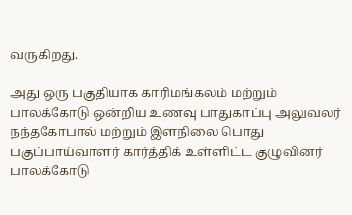வருகிறது.

அது ஒரு பகுதியாக காரிமங்கலம் மற்றும் பாலக்கோடு ஒன்றிய உணவு பாதுகாப்பு அலுவலர் நந்தகோபால் மற்றும் இளநிலை பொது பகுப்பாய்வாளர் கார்த்திக் உள்ளிட்ட குழுவினர்  பாலக்கோடு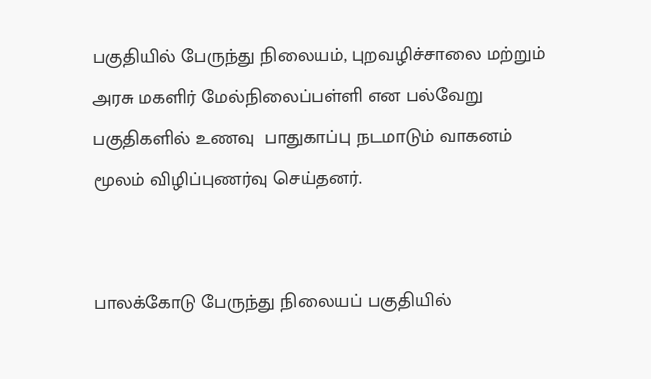பகுதியில் பேருந்து நிலையம், புறவழிச்சாலை மற்றும் அரசு மகளிர் மேல்நிலைப்பள்ளி என பல்வேறு பகுதிகளில் உணவு  பாதுகாப்பு நடமாடும் வாகனம் மூலம் விழிப்புணர்வு செய்தனர்.


பாலக்கோடு பேருந்து நிலையப் பகுதியில்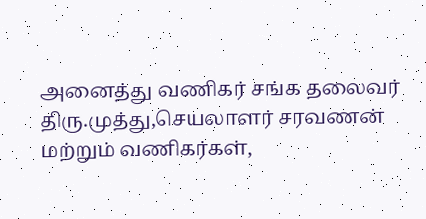அனைத்து வணிகர் சங்க தலைவர் திரு.முத்து,செயலாளர் சரவணன் மற்றும் வணிகர்கள்,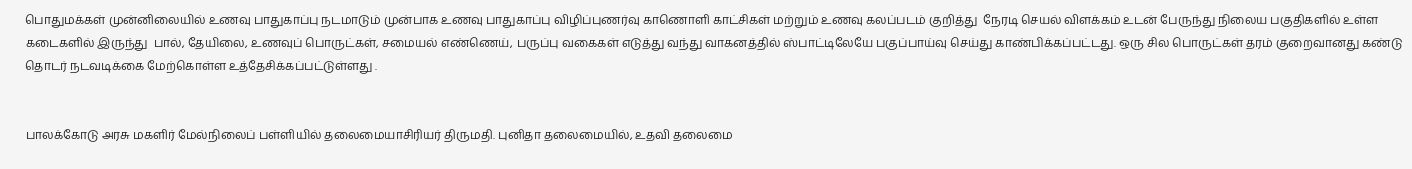பொதுமக்கள் முன்னிலையில் உணவு பாதுகாப்பு நடமாடும் முன்பாக உணவு பாதுகாப்பு விழிப்புணர்வு காணொளி காட்சிகள் மற்றும் உணவு கலப்படம் குறித்து  நேரடி செயல் விளக்கம் உடன் பேருந்து நிலைய பகுதிகளில் உள்ள கடைகளில் இருந்து  பால், தேயிலை, உணவுப் பொருட்கள், சமையல் எண்ணெய், பருப்பு வகைகள் எடுத்து வந்து வாகனத்தில் ஸ்பாட்டிலேயே பகுப்பாய்வு செய்து காண்பிக்கப்பட்டது. ஒரு சில பொருட்கள் தரம் குறைவானது கண்டு தொடர் நடவடிக்கை மேற்கொள்ள உத்தேசிக்கப்பட்டுள்ளது .


பாலக்கோடு அரசு மகளிர் மேல்நிலைப் பள்ளியில் தலைமையாசிரியர் திருமதி. புனிதா தலைமையில், உதவி தலைமை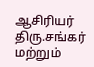ஆசிரியர் திரு.சங்கர் மற்றும்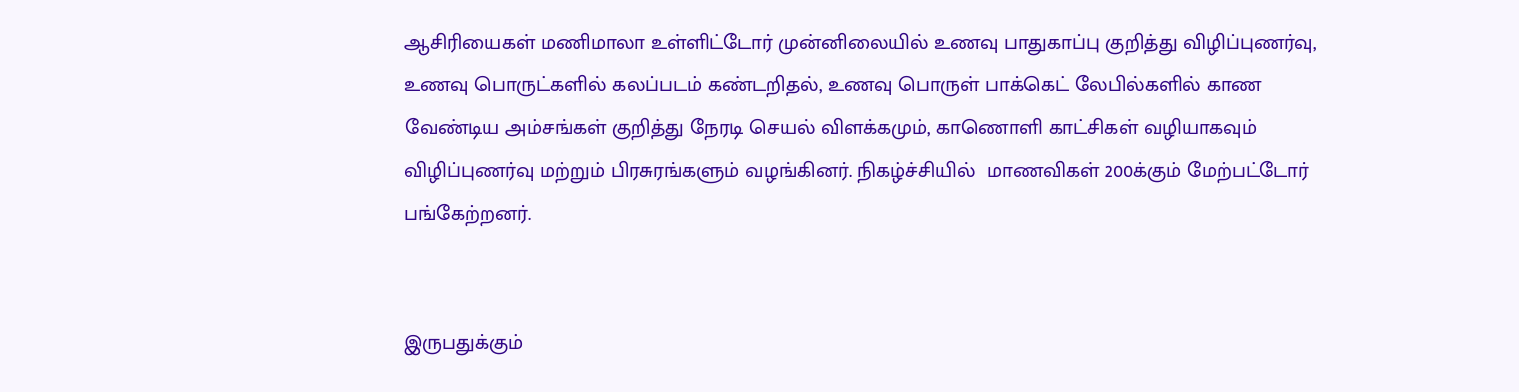ஆசிரியைகள் மணிமாலா உள்ளிட்டோர் முன்னிலையில் உணவு பாதுகாப்பு குறித்து விழிப்புணர்வு, உணவு பொருட்களில் கலப்படம் கண்டறிதல், உணவு பொருள் பாக்கெட் லேபில்களில் காண வேண்டிய அம்சங்கள் குறித்து நேரடி செயல் விளக்கமும், காணொளி காட்சிகள் வழியாகவும் விழிப்புணர்வு மற்றும் பிரசுரங்களும் வழங்கினர். நிகழ்ச்சியில்  மாணவிகள் 200க்கும் மேற்பட்டோர் பங்கேற்றனர்.


இருபதுக்கும்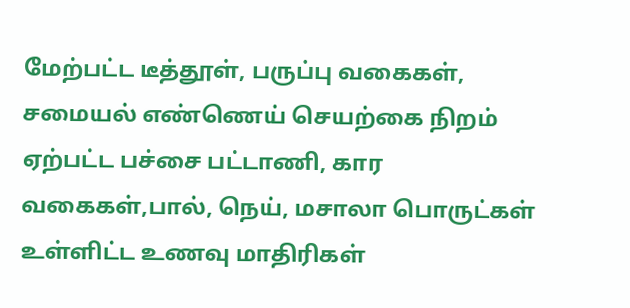மேற்பட்ட டீத்தூள், பருப்பு வகைகள், சமையல் எண்ணெய் செயற்கை நிறம் ஏற்பட்ட பச்சை பட்டாணி, கார வகைகள்,பால், நெய், மசாலா பொருட்கள் உள்ளிட்ட உணவு மாதிரிகள்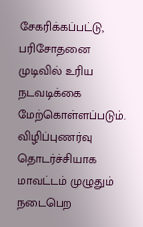சேகரிக்கப்பட்டு, பரிசோதனை முடிவில் உரிய நடவடிக்கை மேற்கொள்ளப்படும். விழிப்புணர்வு தொடர்ச்சியாக மாவட்டம் முழுதும் நடைபெற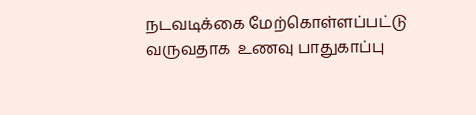நடவடிக்கை மேற்கொள்ளப்பட்டு வருவதாக  உணவு பாதுகாப்பு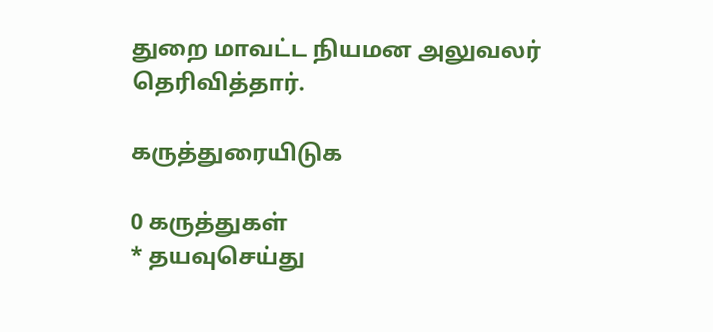துறை மாவட்ட நியமன அலுவலர் தெரிவித்தார்.

கருத்துரையிடுக

0 கருத்துகள்
* தயவுசெய்து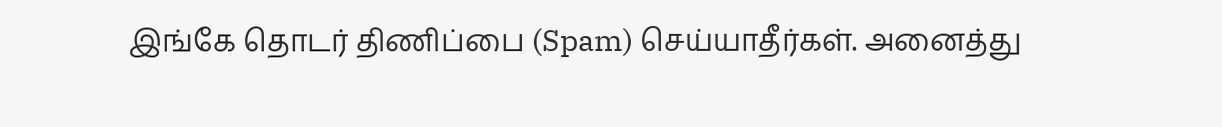இங்கே தொடர் திணிப்பை (Spam) செய்யாதீர்கள். அனைத்து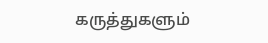கருத்துகளும்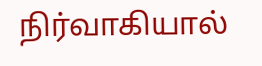நிர்வாகியால்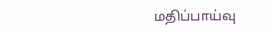மதிப்பாய்வு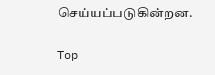செய்யப்படுகின்றன.

Top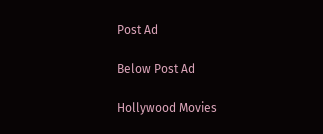Post Ad

Below Post Ad

Hollywood Movies